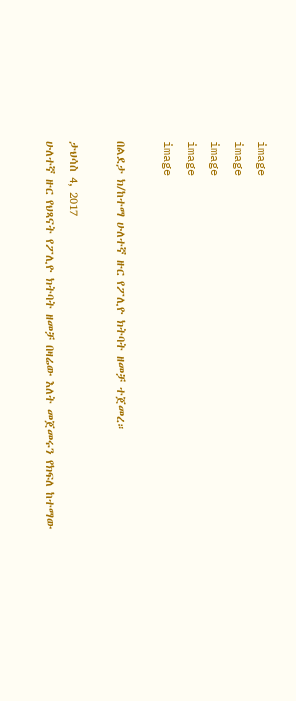image
image
image
image
image

በልደታ ክ/ከተማ ሁለተኛ ዙር የፖሊዮ ክትባት ዘመቻ ተጀመረ።

ታህሳስ 4, 2017
ሁለተኛ ዙር የህጻናት የፖሊዮ ክትባት ዘመቻ በዛሬው እለት መጀመሩን የክፍለ ከተማው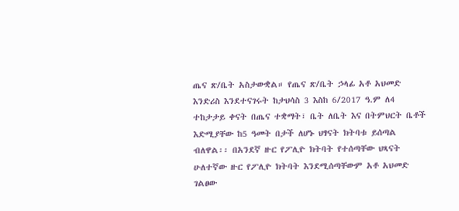ጤና ጽ/ቤት አስታውቋል። የጤና ጽ/ቤት ኃላፊ አቶ አህመድ እንድሪስ እንደተናገሩት ከታህሳስ 3 እስከ 6/2017 ዓ.ም ለ4 ተከታታይ ቀናት በጤና ተቋማት፣ ቤት ለቤት እና በትምህርት ቤቶች እድሚያቸው ከ5 ዓመት በታች ለሆኑ ህፃናት ክትባቱ ይሰጣል ብለዋል፡፡ በአንደኛ ዙር የፖሊዮ ክትባት የተሰጣቸው ህጻናት ሁለተኛው ዙር የፖሊዮ ክትባት እንደሚሰጣቸውም አቶ አህመድ ገልፀው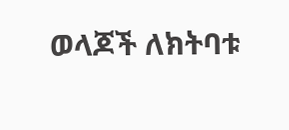ወላጆች ለክትባቱ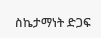ስኬታማነት ድጋፍ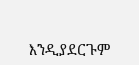እንዲያደርጉም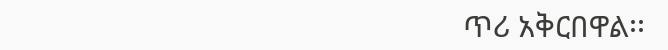ጥሪ አቅርበዋል፡፡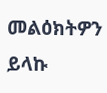መልዕክትዎን ይላኩ